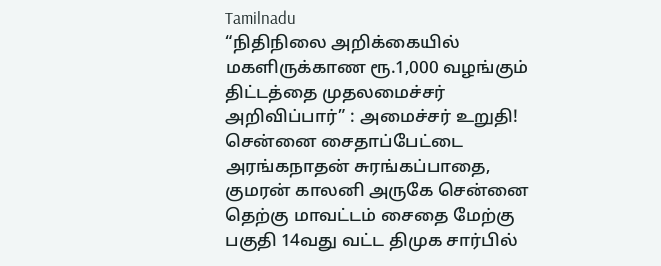Tamilnadu
“நிதிநிலை அறிக்கையில் மகளிருக்காண ரூ.1,000 வழங்கும் திட்டத்தை முதலமைச்சர் அறிவிப்பார்” : அமைச்சர் உறுதி!
சென்னை சைதாப்பேட்டை அரங்கநாதன் சுரங்கப்பாதை, குமரன் காலனி அருகே சென்னை தெற்கு மாவட்டம் சைதை மேற்கு பகுதி 14வது வட்ட திமுக சார்பில்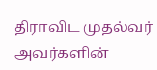திராவிட முதல்வர் அவர்களின்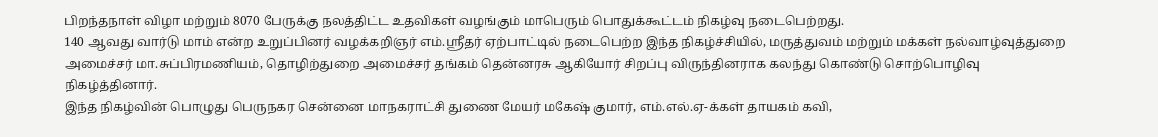பிறந்தநாள் விழா மற்றும் 8070 பேருக்கு நலத்திட்ட உதவிகள் வழங்கும் மாபெரும் பொதுக்கூட்டம் நிகழ்வு நடைபெற்றது.
140 ஆவது வார்டு மாம் என்ற உறுப்பினர் வழக்கறிஞர் எம்.ஸ்ரீதர் ஏற்பாட்டில் நடைபெற்ற இந்த நிகழ்ச்சியில், மருத்துவம் மற்றும் மக்கள் நல்வாழ்வுத்துறை அமைச்சர் மா.சுப்பிரமணியம், தொழிற்துறை அமைச்சர் தங்கம் தென்னரசு ஆகியோர் சிறப்பு விருந்தினராக கலந்து கொண்டு சொற்பொழிவு நிகழ்த்தினார்.
இந்த நிகழ்வின் பொழுது பெருநகர சென்னை மாநகராட்சி துணை மேயர் மகேஷ் குமார், எம்.எல்.ஏ-க்கள் தாயகம் கவி,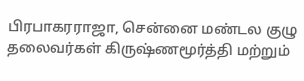பிரபாகரராஜா, சென்னை மண்டல குழு தலைவர்கள் கிருஷ்ணமூர்த்தி மற்றும்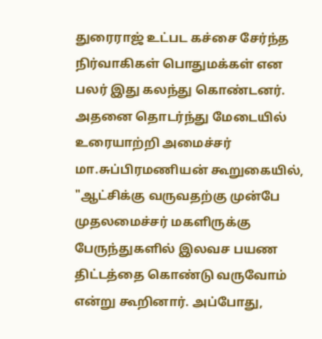துரைராஜ் உட்பட கச்சை சேர்ந்த நிர்வாகிகள் பொதுமக்கள் என பலர் இது கலந்து கொண்டனர்.
அதனை தொடர்ந்து மேடையில் உரையாற்றி அமைச்சர் மா.சுப்பிரமணியன் கூறுகையில், "ஆட்சிக்கு வருவதற்கு முன்பே முதலமைச்சர் மகளிருக்கு பேருந்துகளில் இலவச பயண திட்டத்தை கொண்டு வருவோம் என்று கூறினார். அப்போது,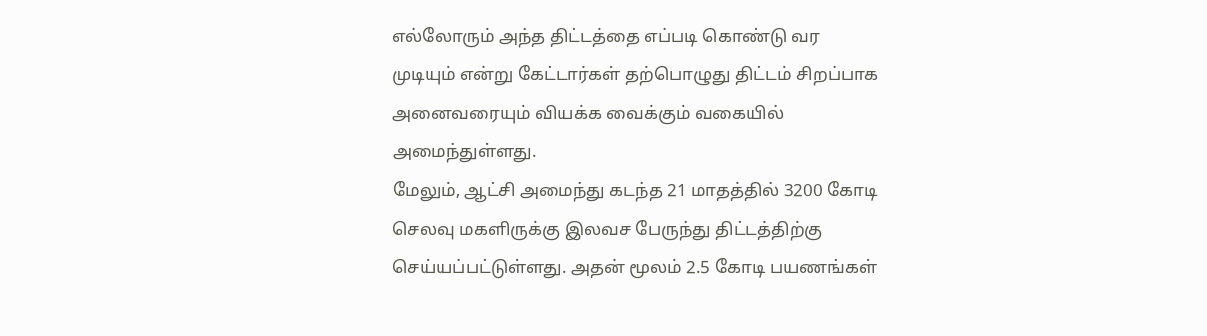எல்லோரும் அந்த திட்டத்தை எப்படி கொண்டு வர முடியும் என்று கேட்டார்கள் தற்பொழுது திட்டம் சிறப்பாக அனைவரையும் வியக்க வைக்கும் வகையில் அமைந்துள்ளது.
மேலும், ஆட்சி அமைந்து கடந்த 21 மாதத்தில் 3200 கோடி செலவு மகளிருக்கு இலவச பேருந்து திட்டத்திற்கு செய்யப்பட்டுள்ளது. அதன் மூலம் 2.5 கோடி பயணங்கள்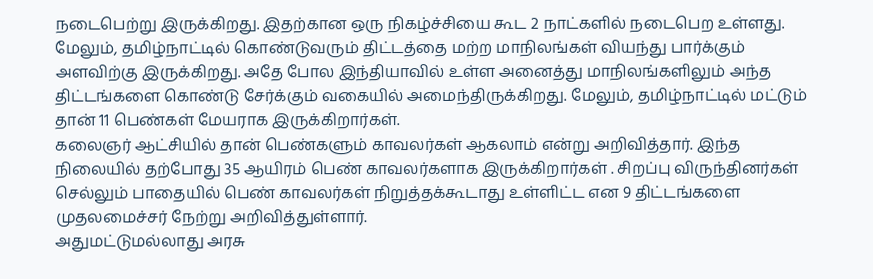நடைபெற்று இருக்கிறது. இதற்கான ஒரு நிகழ்ச்சியை கூட 2 நாட்களில் நடைபெற உள்ளது.
மேலும், தமிழ்நாட்டில் கொண்டுவரும் திட்டத்தை மற்ற மாநிலங்கள் வியந்து பார்க்கும் அளவிற்கு இருக்கிறது. அதே போல இந்தியாவில் உள்ள அனைத்து மாநிலங்களிலும் அந்த திட்டங்களை கொண்டு சேர்க்கும் வகையில் அமைந்திருக்கிறது. மேலும், தமிழ்நாட்டில் மட்டும் தான் 11 பெண்கள் மேயராக இருக்கிறார்கள்.
கலைஞர் ஆட்சியில் தான் பெண்களும் காவலர்கள் ஆகலாம் என்று அறிவித்தார். இந்த நிலையில் தற்போது 35 ஆயிரம் பெண் காவலர்களாக இருக்கிறார்கள் . சிறப்பு விருந்தினர்கள் செல்லும் பாதையில் பெண் காவலர்கள் நிறுத்தக்கூடாது உள்ளிட்ட என 9 திட்டங்களை முதலமைச்சர் நேற்று அறிவித்துள்ளார்.
அதுமட்டுமல்லாது அரசு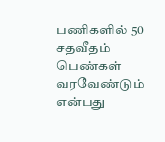பணிகளில் 50 சதவீதம் பெண்கள் வரவேண்டும் என்பது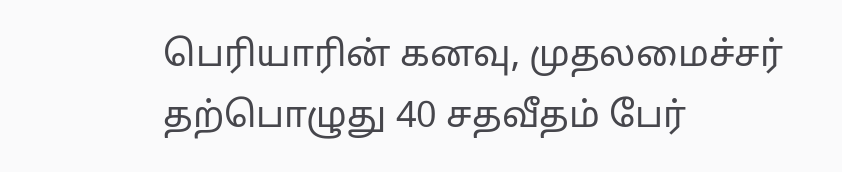பெரியாரின் கனவு, முதலமைச்சர் தற்பொழுது 40 சதவீதம் பேர்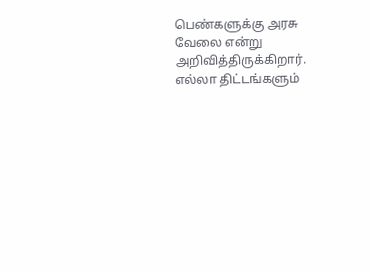பெண்களுக்கு அரசு வேலை என்று அறிவித்திருக்கிறார்.
எல்லா திட்டங்களும்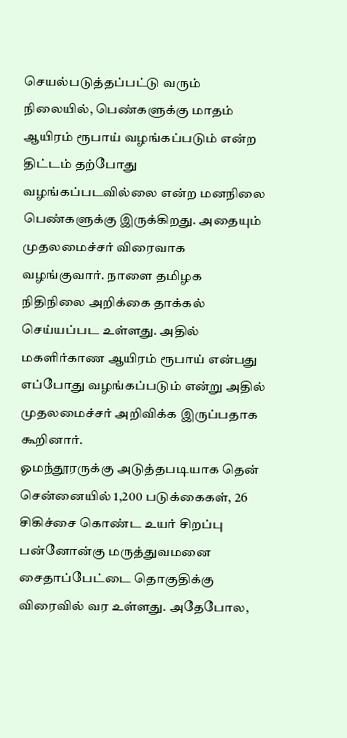செயல்படுத்தப்பட்டு வரும் நிலையில், பெண்களுக்கு மாதம் ஆயிரம் ரூபாய் வழங்கப்படும் என்ற திட்டம் தற்போது வழங்கப்படவில்லை என்ற மனநிலை பெண்களுக்கு இருக்கிறது. அதையும் முதலமைச்சர் விரைவாக வழங்குவார். நாளை தமிழக நிதிநிலை அறிக்கை தாக்கல் செய்யப்பட உள்ளது. அதில் மகளிர்காண ஆயிரம் ரூபாய் என்பது எப்போது வழங்கப்படும் என்று அதில் முதலமைச்சர் அறிவிக்க இருப்பதாக கூறினார்.
ஓமந்தூரருக்கு அடுத்தபடியாக தென் சென்னையில் 1,200 படுக்கைகள், 26 சிகிச்சை கொண்ட உயர் சிறப்பு பன்னோன்கு மருத்துவமனை சைதாப்பேட்டை தொகுதிக்கு விரைவில் வர உள்ளது. அதேபோல,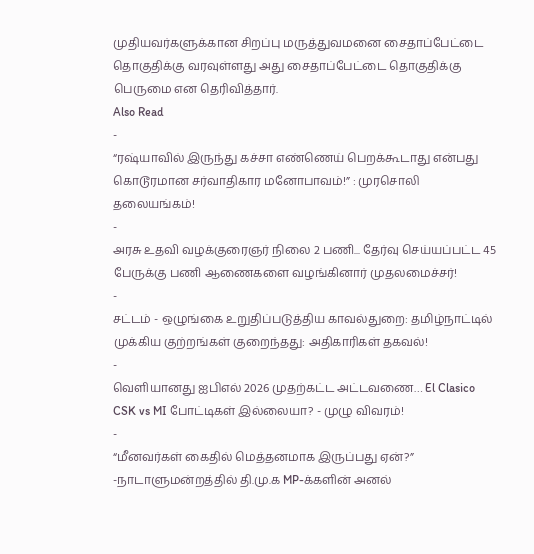முதியவர்களுக்கான சிறப்பு மருத்துவமனை சைதாப்பேட்டை தொகுதிக்கு வரவுள்ளது அது சைதாப்பேட்டை தொகுதிக்கு பெருமை என தெரிவித்தார்.
Also Read
-
“ரஷ்யாவில் இருந்து கச்சா எண்ணெய் பெறக்கூடாது என்பது கொடூரமான சர்வாதிகார மனோபாவம்!” : முரசொலி தலையங்கம்!
-
அரசு உதவி வழக்குரைஞர் நிலை 2 பணி... தேர்வு செய்யப்பட்ட 45 பேருக்கு பணி ஆணைகளை வழங்கினார் முதலமைச்சர்!
-
சட்டம் - ஒழுங்கை உறுதிப்படுத்திய காவல்துறை: தமிழ்நாட்டில் முக்கிய குற்றங்கள் குறைந்தது: அதிகாரிகள் தகவல்!
-
வெளியானது ஐபிஎல் 2026 முதற்கட்ட அட்டவணை… El Clasico CSK vs MI போட்டிகள் இல்லையா? - முழு விவரம்!
-
“மீனவர்கள் கைதில் மெத்தனமாக இருப்பது ஏன்?” -நாடாளுமன்றத்தில் தி.மு.க MP-க்களின் அனல்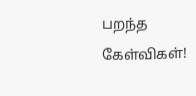பறந்த கேள்விகள்!